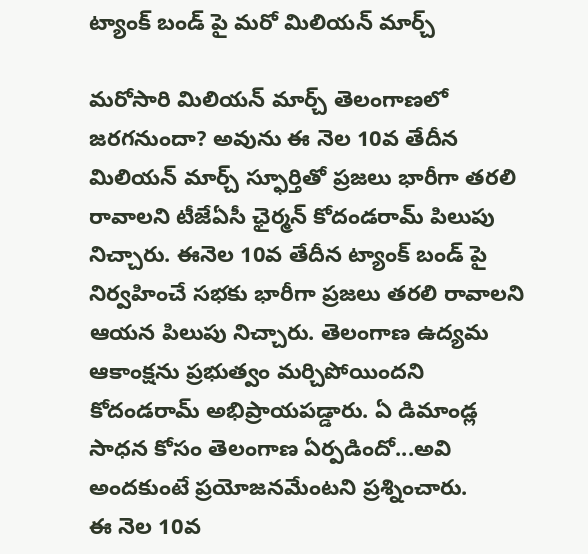ట్యాంక్ బండ్ పై మరో మిలియన్ మార్చ్

మరోసారి మిలియన్ మార్చ్ తెలంగాణలో జరగనుందా? అవును ఈ నెల 10వ తేదీన మిలియన్ మార్చ్ స్ఫూర్తితో ప్రజలు భారీగా తరలి రావాలని టీజేఏసీ ఛైర్మన్ కోదండరామ్ పిలుపు నిచ్చారు. ఈనెల 10వ తేదీన ట్యాంక్ బండ్ పై నిర్వహించే సభకు భారీగా ప్రజలు తరలి రావాలని ఆయన పిలుపు నిచ్చారు. తెలంగాణ ఉద్యమ ఆకాంక్షను ప్రభుత్వం మర్చిపోయిందని కోదండరామ్ అభిప్రాయపడ్డారు. ఏ డిమాండ్ల సాధన కోసం తెలంగాణ ఏర్పడిందో...అవి అందకుంటే ప్రయోజనమేంటని ప్రశ్నించారు.
ఈ నెల 10వ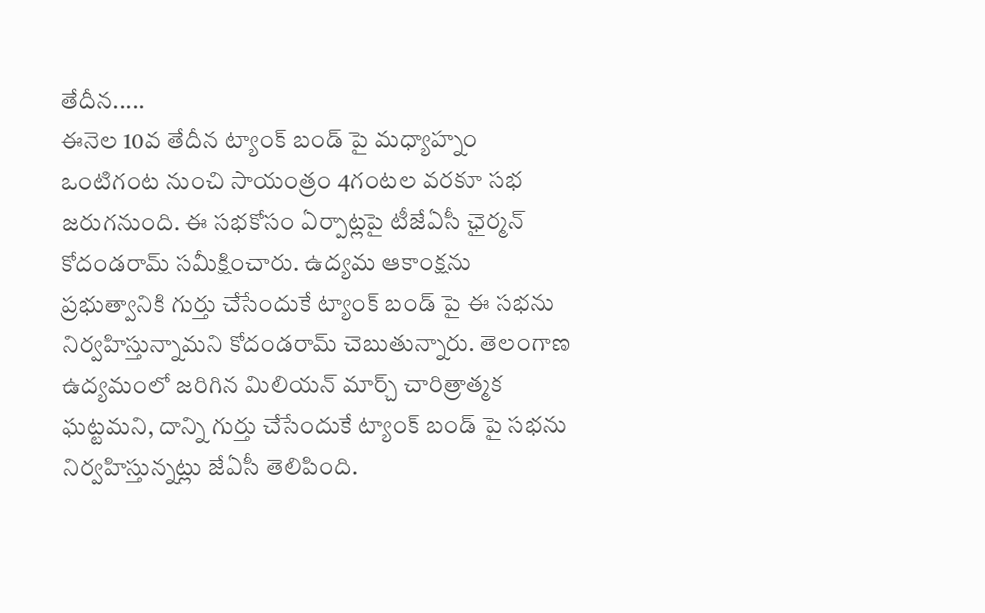తేదీన.....
ఈనెల 10వ తేదీన ట్యాంక్ బండ్ పై మధ్యాహ్నం ఒంటిగంట నుంచి సాయంత్రం 4గంటల వరకూ సభ జరుగనుంది. ఈ సభకోసం ఏర్పాట్లపై టీజేఏసీ ఛైర్మన్ కోదండరామ్ సమీక్షించారు. ఉద్యమ ఆకాంక్షను ప్రభుత్వానికి గుర్తు చేసేందుకే ట్యాంక్ బండ్ పై ఈ సభను నిర్వహిస్తున్నామని కోదండరామ్ చెబుతున్నారు. తెలంగాణ ఉద్యమంలో జరిగిన మిలియన్ మార్చ్ చారిత్రాత్మక ఘట్టమని, దాన్ని గుర్తు చేసేందుకే ట్యాంక్ బండ్ పై సభను నిర్వహిస్తున్నట్లు జేఏసీ తెలిపింది.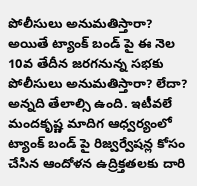పోలీసులు అనుమతిస్తారా?
అయితే ట్యాంక్ బండ్ పై ఈ నెల 10వ తేదీన జరగనున్న సభకు పోలీసులు అనుమతిస్తారా? లేదా? అన్నది తేలాల్సి ఉంది. ఇటీవలే మందకృష్ణ మాదిగ ఆధ్వర్యంలో ట్యాంక్ బండ్ పై రిజ్వర్వేషన్ల కోసం చేసిన ఆందోళన ఉద్రిక్తతలకు దారి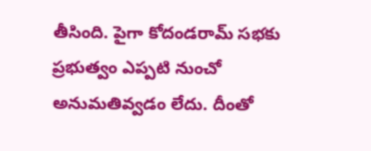తీసింది. పైగా కోదండరామ్ సభకు ప్రభుత్వం ఎప్పటి నుంచో అనుమతివ్వడం లేదు. దీంతో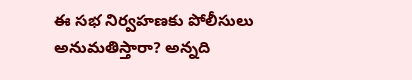ఈ సభ నిర్వహణకు పోలీసులు అనుమతిస్తారా? అన్నది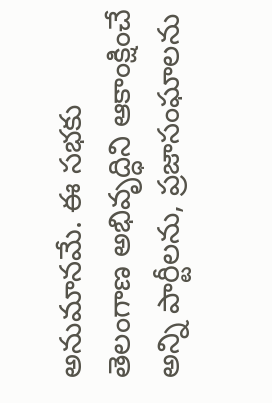అనుమానమే. ఈ సభకు తెలంగాణ అభివృద్ధిని ఆకాంక్షించే అన్ని పార్టీలను, ప్రజాసంఘాలను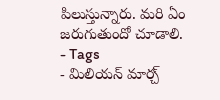పిలుస్తున్నారు. మరి ఏం జరుగుతుందో చూడాలి.
- Tags
- మిలియన్ మార్చ్